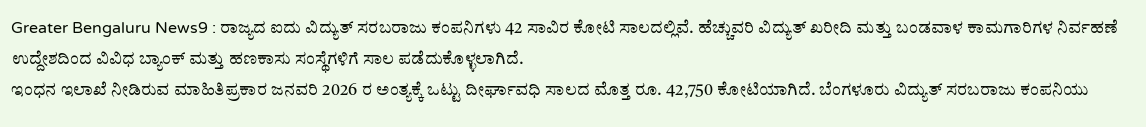Greater Bengaluru News9 : ರಾಜ್ಯದ ಐದು ವಿದ್ಯುತ್ ಸರಬರಾಜು ಕಂಪನಿಗಳು 42 ಸಾವಿರ ಕೋಟಿ ಸಾಲದಲ್ಲಿವೆ. ಹೆಚ್ಚುವರಿ ವಿದ್ಯುತ್ ಖರೀದಿ ಮತ್ತು ಬಂಡವಾಳ ಕಾಮಗಾರಿಗಳ ನಿರ್ವಹಣೆ ಉದ್ದೇಶದಿಂದ ವಿವಿಧ ಬ್ಯಾಂಕ್ ಮತ್ತು ಹಣಕಾಸು ಸಂಸ್ಥೆಗಳಿಗೆ ಸಾಲ ಪಡೆದುಕೊಳ್ಳಲಾಗಿದೆ.
ಇಂಧನ ಇಲಾಖೆ ನೀಡಿರುವ ಮಾಹಿತಿಪ್ರಕಾರ ಜನವರಿ 2026 ರ ಅಂತ್ಯಕ್ಕೆ ಒಟ್ಟು ದೀರ್ಘಾವಧಿ ಸಾಲದ ಮೊತ್ತ ರೂ. 42,750 ಕೋಟಿಯಾಗಿದೆ. ಬೆಂಗಳೂರು ವಿದ್ಯುತ್ ಸರಬರಾಜು ಕಂಪನಿಯು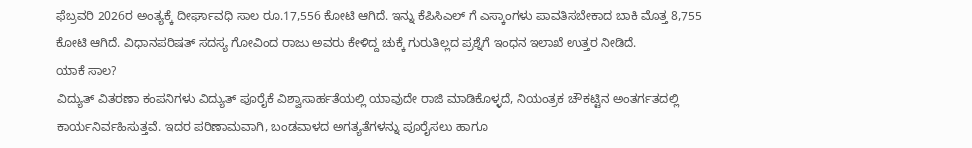ಫೆಬ್ರವರಿ 2026ರ ಅಂತ್ಯಕ್ಕೆ ದೀರ್ಘಾವಧಿ ಸಾಲ ರೂ.17,556 ಕೋಟಿ ಆಗಿದೆ. ಇನ್ನು ಕೆಪಿಸಿಎಲ್ ಗೆ ಎಸ್ಕಾಂಗಳು ಪಾವತಿಸಬೇಕಾದ ಬಾಕಿ ಮೊತ್ತ 8,755 ಕೋಟಿ ಆಗಿದೆ. ವಿಧಾನಪರಿಷತ್ ಸದಸ್ಯ ಗೋವಿಂದ ರಾಜು ಅವರು ಕೇಳಿದ್ದ ಚುಕ್ಕೆ ಗುರುತಿಲ್ಲದ ಪ್ರಶ್ನೆಗೆ ಇಂಧನ ಇಲಾಖೆ ಉತ್ತರ ನೀಡಿದೆ.
ಯಾಕೆ ಸಾಲ?
ವಿದ್ಯುತ್ ವಿತರಣಾ ಕಂಪನಿಗಳು ವಿದ್ಯುತ್ ಪೂರೈಕೆ ವಿಶ್ವಾಸಾರ್ಹತೆಯಲ್ಲಿ ಯಾವುದೇ ರಾಜಿ ಮಾಡಿಕೊಳ್ಳದೆ, ನಿಯಂತ್ರಕ ಚೌಕಟ್ಟಿನ ಅಂತರ್ಗತದಲ್ಲಿ ಕಾರ್ಯನಿರ್ವಹಿಸುತ್ತವೆ. ಇದರ ಪರಿಣಾಮವಾಗಿ, ಬಂಡವಾಳದ ಅಗತ್ಯತೆಗಳನ್ನು ಪೂರೈಸಲು ಹಾಗೂ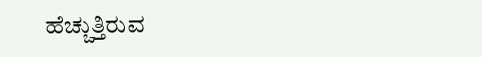ಹೆಚ್ಚುತ್ತಿರುವ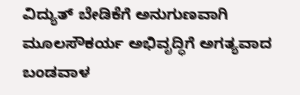ವಿದ್ಯುತ್ ಬೇಡಿಕೆಗೆ ಅನುಗುಣವಾಗಿ ಮೂಲಸೌಕರ್ಯ ಅಭಿವೃದ್ಧಿಗೆ ಅಗತ್ಯವಾದ ಬಂಡವಾಳ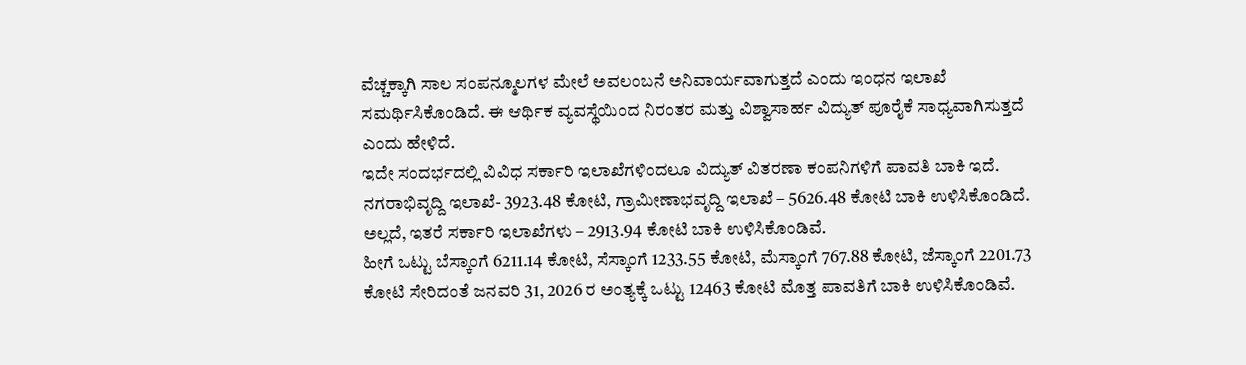ವೆಚ್ಚಕ್ಕಾಗಿ ಸಾಲ ಸಂಪನ್ಮೂಲಗಳ ಮೇಲೆ ಅವಲಂಬನೆ ಅನಿವಾರ್ಯವಾಗುತ್ತದೆ ಎಂದು ಇಂಧನ ಇಲಾಖೆ ಸಮರ್ಥಿಸಿಕೊಂಡಿದೆ. ಈ ಆರ್ಥಿಕ ವ್ಯವಸ್ಥೆಯಿಂದ ನಿರಂತರ ಮತ್ತು ವಿಶ್ವಾಸಾರ್ಹ ವಿದ್ಯುತ್ ಪೂರೈಕೆ ಸಾಧ್ಯವಾಗಿಸುತ್ತದೆ ಎಂದು ಹೇಳಿದೆ.
ಇದೇ ಸಂದರ್ಭದಲ್ಲಿ ವಿವಿಧ ಸರ್ಕಾರಿ ಇಲಾಖೆಗಳಿಂದಲೂ ವಿದ್ಯುತ್ ವಿತರಣಾ ಕಂಪನಿಗಳಿಗೆ ಪಾವತಿ ಬಾಕಿ ಇದೆ. ನಗರಾಭಿವೃದ್ದಿ ಇಲಾಖೆ- 3923.48 ಕೋಟಿ, ಗ್ರಾಮೀಣಾಭವೃದ್ದಿ ಇಲಾಖೆ – 5626.48 ಕೋಟಿ ಬಾಕಿ ಉಳಿಸಿಕೊಂಡಿದೆ. ಅಲ್ಲದೆ, ಇತರೆ ಸರ್ಕಾರಿ ಇಲಾಖೆಗಳು – 2913.94 ಕೋಟಿ ಬಾಕಿ ಉಳಿಸಿಕೊಂಡಿವೆ.
ಹೀಗೆ ಒಟ್ಟು ಬೆಸ್ಕಾಂಗೆ 6211.14 ಕೋಟಿ, ಸೆಸ್ಕಾಂಗೆ 1233.55 ಕೋಟಿ, ಮೆಸ್ಕಾಂಗೆ 767.88 ಕೋಟಿ, ಜೆಸ್ಕಾಂಗೆ 2201.73 ಕೋಟಿ ಸೇರಿದಂತೆ ಜನವರಿ 31, 2026 ರ ಅಂತ್ಯಕ್ಕೆ ಒಟ್ಟು 12463 ಕೋಟಿ ಮೊತ್ತ ಪಾವತಿಗೆ ಬಾಕಿ ಉಳಿಸಿಕೊಂಡಿವೆ.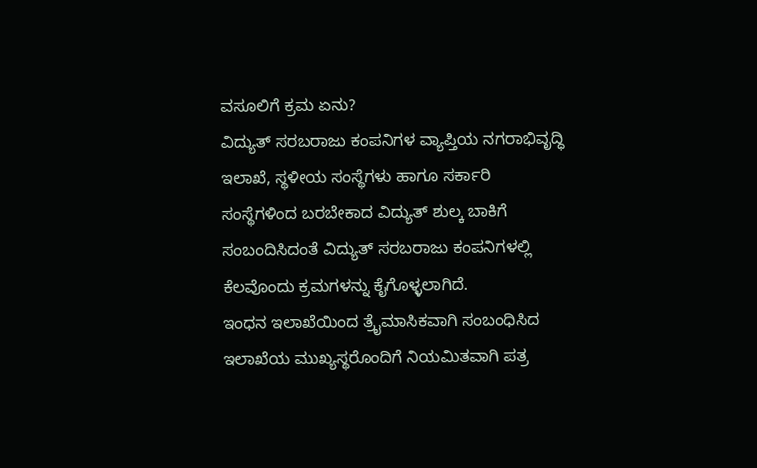ವಸೂಲಿಗೆ ಕ್ರಮ ಏನು?
ವಿದ್ಯುತ್ ಸರಬರಾಜು ಕಂಪನಿಗಳ ವ್ಯಾಪ್ತಿಯ ನಗರಾಭಿವೃದ್ಧಿ ಇಲಾಖೆ, ಸ್ಥಳೀಯ ಸಂಸ್ಥೆಗಳು ಹಾಗೂ ಸರ್ಕಾರಿ ಸಂಸ್ಥೆಗಳಿಂದ ಬರಬೇಕಾದ ವಿದ್ಯುತ್ ಶುಲ್ಕ ಬಾಕಿಗೆ ಸಂಬಂದಿಸಿದಂತೆ ವಿದ್ಯುತ್ ಸರಬರಾಜು ಕಂಪನಿಗಳಲ್ಲಿ ಕೆಲವೊಂದು ಕ್ರಮಗಳನ್ನು ಕೈಗೊಳ್ಳಲಾಗಿದೆ.
ಇಂಧನ ಇಲಾಖೆಯಿಂದ ತ್ರೈಮಾಸಿಕವಾಗಿ ಸಂಬಂಧಿಸಿದ ಇಲಾಖೆಯ ಮುಖ್ಯಸ್ಥರೊಂದಿಗೆ ನಿಯಮಿತವಾಗಿ ಪತ್ರ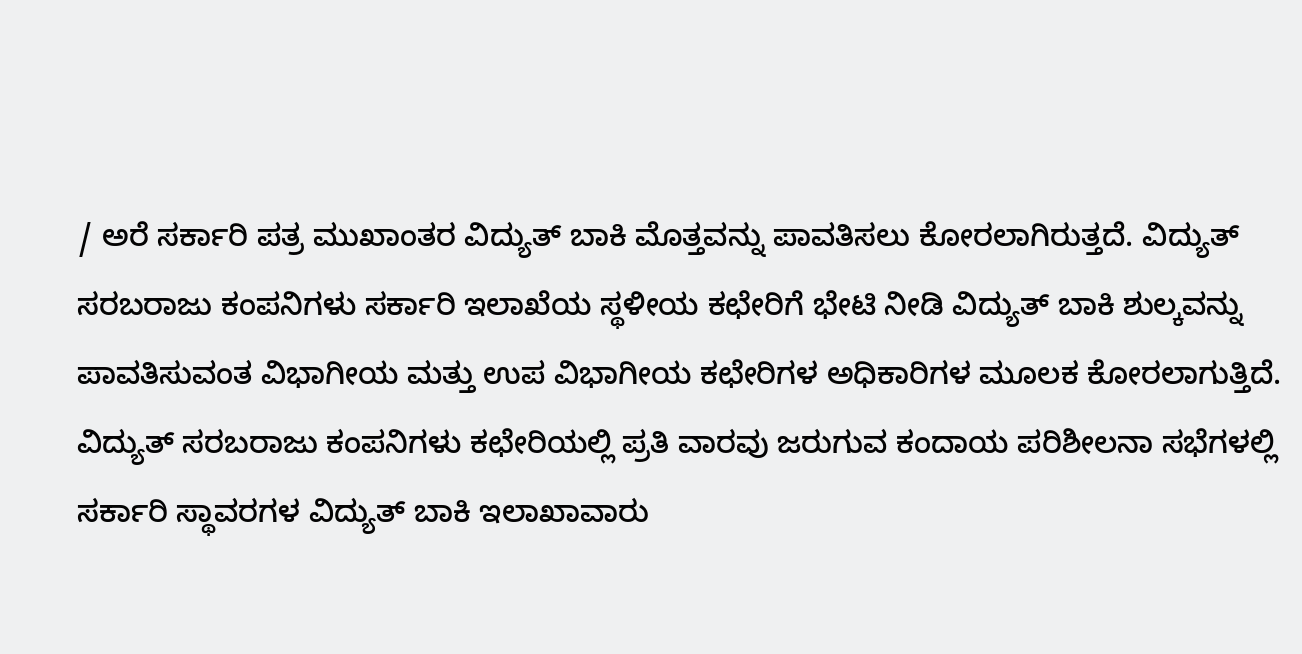/ ಅರೆ ಸರ್ಕಾರಿ ಪತ್ರ ಮುಖಾಂತರ ವಿದ್ಯುತ್ ಬಾಕಿ ಮೊತ್ತವನ್ನು ಪಾವತಿಸಲು ಕೋರಲಾಗಿರುತ್ತದೆ. ವಿದ್ಯುತ್ ಸರಬರಾಜು ಕಂಪನಿಗಳು ಸರ್ಕಾರಿ ಇಲಾಖೆಯ ಸ್ಥಳೀಯ ಕಛೇರಿಗೆ ಭೇಟಿ ನೀಡಿ ವಿದ್ಯುತ್ ಬಾಕಿ ಶುಲ್ಕವನ್ನು ಪಾವತಿಸುವಂತ ವಿಭಾಗೀಯ ಮತ್ತು ಉಪ ವಿಭಾಗೀಯ ಕಛೇರಿಗಳ ಅಧಿಕಾರಿಗಳ ಮೂಲಕ ಕೋರಲಾಗುತ್ತಿದೆ.
ವಿದ್ಯುತ್ ಸರಬರಾಜು ಕಂಪನಿಗಳು ಕಛೇರಿಯಲ್ಲಿ ಪ್ರತಿ ವಾರವು ಜರುಗುವ ಕಂದಾಯ ಪರಿಶೀಲನಾ ಸಭೆಗಳಲ್ಲಿ ಸರ್ಕಾರಿ ಸ್ಥಾವರಗಳ ವಿದ್ಯುತ್ ಬಾಕಿ ಇಲಾಖಾವಾರು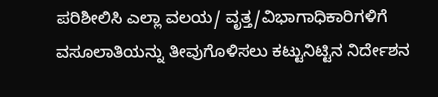ಪರಿಶೀಲಿಸಿ ಎಲ್ಲಾ ವಲಯ/ ವೃತ್ತ/ವಿಭಾಗಾಧಿಕಾರಿಗಳಿಗೆ ವಸೂಲಾತಿಯನ್ನು ತೀವುಗೊಳಿಸಲು ಕಟ್ಟುನಿಟ್ಟಿನ ನಿರ್ದೇಶನ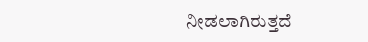ನೀಡಲಾಗಿರುತ್ತದೆ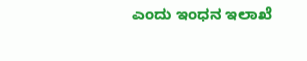ಎಂದು ಇಂಧನ ಇಲಾಖೆ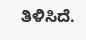ತಿಳಿಸಿದೆ.